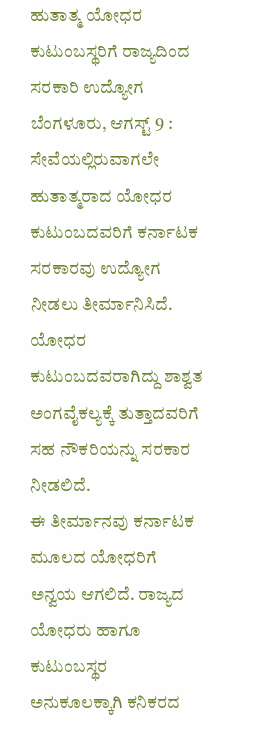ಹುತಾತ್ಮ ಯೋಧರ ಕುಟುಂಬಸ್ಥರಿಗೆ ರಾಜ್ಯದಿಂದ ಸರಕಾರಿ ಉದ್ಯೋಗ
ಬೆಂಗಳೂರು, ಆಗಸ್ಟ್ 9 : ಸೇವೆಯಲ್ಲಿರುವಾಗಲೇ ಹುತಾತ್ಮರಾದ ಯೋಧರ ಕುಟುಂಬದವರಿಗೆ ಕರ್ನಾಟಕ ಸರಕಾರವು ಉದ್ಯೋಗ ನೀಡಲು ತೀರ್ಮಾನಿಸಿದೆ. ಯೋಧರ ಕುಟುಂಬದವರಾಗಿದ್ದು ಶಾಶ್ವತ ಅಂಗವೈಕಲ್ಯಕ್ಕೆ ತುತ್ತಾದವರಿಗೆ ಸಹ ನೌಕರಿಯನ್ನು ಸರಕಾರ ನೀಡಲಿದೆ.
ಈ ತೀರ್ಮಾನವು ಕರ್ನಾಟಕ ಮೂಲದ ಯೋಧರಿಗೆ ಅನ್ವಯ ಆಗಲಿದೆ. ರಾಜ್ಯದ ಯೋಧರು ಹಾಗೂ ಕುಟುಂಬಸ್ಥರ ಅನುಕೂಲಕ್ಕಾಗಿ ಕನಿಕರದ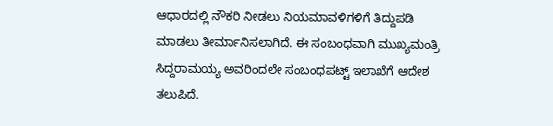ಆಧಾರದಲ್ಲಿ ನೌಕರಿ ನೀಡಲು ನಿಯಮಾವಳಿಗಳಿಗೆ ತಿದ್ದುಪಡಿ ಮಾಡಲು ತೀರ್ಮಾನಿಸಲಾಗಿದೆ. ಈ ಸಂಬಂಧವಾಗಿ ಮುಖ್ಯಮಂತ್ರಿ ಸಿದ್ದರಾಮಯ್ಯ ಅವರಿಂದಲೇ ಸಂಬಂಧಪಟ್ಟ್ ಇಲಾಖೆಗೆ ಆದೇಶ ತಲುಪಿದೆ.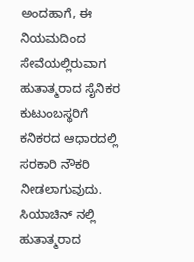ಅಂದಹಾಗೆ, ಈ ನಿಯಮದಿಂದ ಸೇವೆಯಲ್ಲಿರುವಾಗ ಹುತಾತ್ಮರಾದ ಸೈನಿಕರ ಕುಟುಂಬಸ್ಥರಿಗೆ ಕನಿಕರದ ಆಧಾರದಲ್ಲಿ ಸರಕಾರಿ ನೌಕರಿ ನೀಡಲಾಗುವುದು.
ಸಿಯಾಚಿನ್ ನಲ್ಲಿ ಹುತಾತ್ಮರಾದ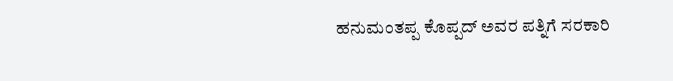ಹನುಮಂತಪ್ಪ ಕೊಪ್ಪದ್ ಅವರ ಪತ್ನಿಗೆ ಸರಕಾರಿ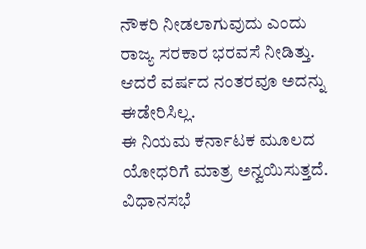ನೌಕರಿ ನೀಡಲಾಗುವುದು ಎಂದು ರಾಜ್ಯ ಸರಕಾರ ಭರವಸೆ ನೀಡಿತ್ತು. ಆದರೆ ವರ್ಷದ ನಂತರವೂ ಅದನ್ನು ಈಡೇರಿಸಿಲ್ಲ.
ಈ ನಿಯಮ ಕರ್ನಾಟಕ ಮೂಲದ ಯೋಧರಿಗೆ ಮಾತ್ರ ಅನ್ವಯಿಸುತ್ತದೆ. ವಿಧಾನಸಭೆ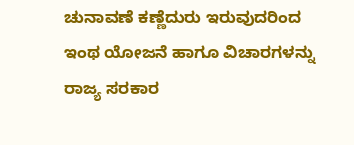ಚುನಾವಣೆ ಕಣ್ಣೆದುರು ಇರುವುದರಿಂದ ಇಂಥ ಯೋಜನೆ ಹಾಗೂ ವಿಚಾರಗಳನ್ನು ರಾಜ್ಯ ಸರಕಾರ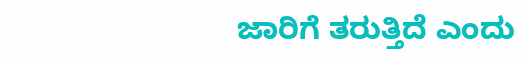ಜಾರಿಗೆ ತರುತ್ತಿದೆ ಎಂದು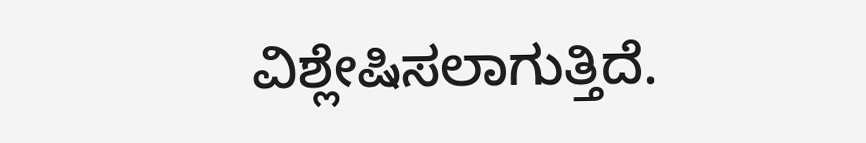ವಿಶ್ಲೇಷಿಸಲಾಗುತ್ತಿದೆ.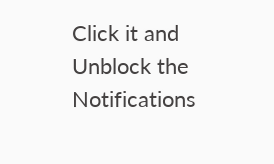Click it and Unblock the Notifications